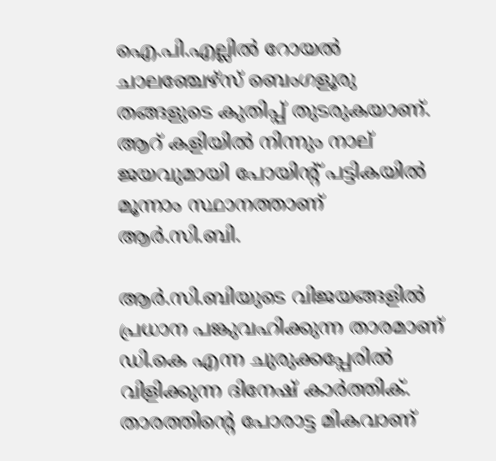ഐ.പി.എല്ലില്‍ റോയല്‍ ചാലഞ്ചേഴ്‌സ് ബെംഗളൂരു തങ്ങളുടെ കുതിപ്പ് തുടരുകയാണ്. ആറ് കളിയില്‍ നിന്നും നാല് ജയവുമായി പോയിന്റ് പട്ടികയില്‍ മൂന്നാം സ്ഥാനത്താണ് ആര്‍.സി.ബി.

ആര്‍.സി.ബിയുടെ വിജയങ്ങളില്‍ പ്രധാന പങ്കുവഹിക്കുന്ന താരമാണ് ഡി.കെ എന്ന ചുരുക്കപ്പേരില്‍ വിളിക്കുന്ന ദിനേഷ് കാര്‍ത്തിക്. താരത്തിന്റെ പോരാട്ട മികവാണ്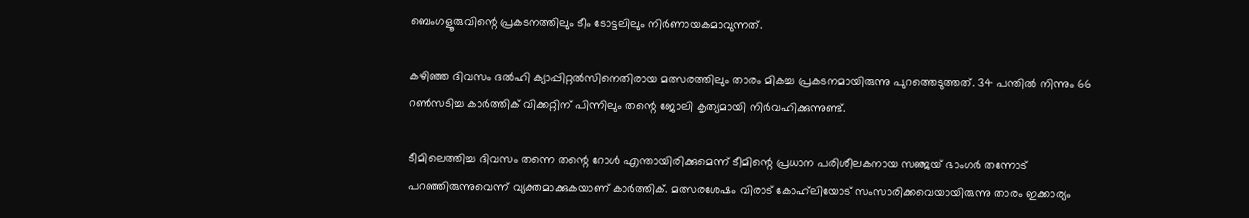ബെംഗളൂരുവിന്റെ പ്രകടനത്തിലും ടീം ടോട്ടലിലും നിര്‍ണായകമാവുന്നത്.

കഴിഞ്ഞ ദിവസം ദല്‍ഹി ക്യാപ്പിറ്റല്‍സിനെതിരായ മത്സരത്തിലും താരം മികച്ച പ്രകടനമായിരുന്നു പുറത്തെടുത്തത്. 34 പന്തില്‍ നിന്നും 66 റണ്‍സടിച്ച കാര്‍ത്തിക് വിക്കറ്റിന് പിന്നിലും തന്റെ ജോലി കൃത്യമായി നിര്‍വഹിക്കുന്നുണ്ട്.

ടീമിലെത്തിച്ച ദിവസം തന്നെ തന്റെ റോള്‍ എന്തായിരിക്കുമെന്ന് ടീമിന്റെ പ്രധാന പരിശീലകനായ സഞ്ജയ് ഭാംഗര്‍ തന്നോട് പറഞ്ഞിരുന്നുവെന്ന് വ്യക്തമാക്കുകയാണ് കാര്‍ത്തിക്. മത്സരശേഷം വിരാട് കോഹ്‌ലിയോട് സംസാരിക്കവെയായിരുന്നു താരം ഇക്കാര്യം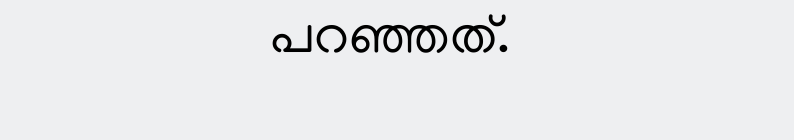പറഞ്ഞത്.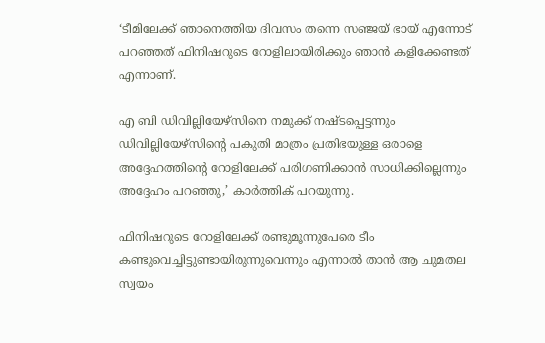‘ടീമിലേക്ക് ഞാനെത്തിയ ദിവസം തന്നെ സഞ്ജയ് ഭായ് എന്നോട് പറഞ്ഞത് ഫിനിഷറുടെ റോളിലായിരിക്കും ഞാന്‍ കളിക്കേണ്ടത് എന്നാണ്.

എ ബി ഡിവില്ലിയേഴ്‌സിനെ നമുക്ക് നഷ്ടപ്പെട്ടന്നും ഡിവില്ലിയേഴ്‌സിന്റെ പകുതി മാത്രം പ്രതിഭയുള്ള ഒരാളെ അദ്ദേഹത്തിന്റെ റോളിലേക്ക് പരിഗണിക്കാന്‍ സാധിക്കില്ലെന്നും അദ്ദേഹം പറഞ്ഞു,’ കാര്‍ത്തിക് പറയുന്നു.

ഫിനിഷറുടെ റോളിലേക്ക് രണ്ടുമൂന്നുപേരെ ടീം കണ്ടുവെച്ചിട്ടുണ്ടായിരുന്നുവെന്നും എന്നാല്‍ താന്‍ ആ ചുമതല സ്വയം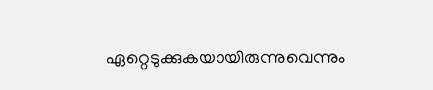ഏറ്റെടുക്കുകയായിരുന്നുവെന്നും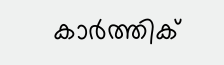കാര്‍ത്തിക്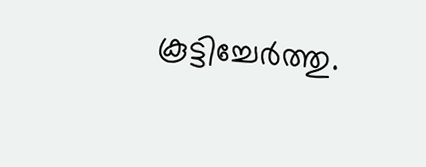കൂട്ടിച്ചേര്‍ത്തു.